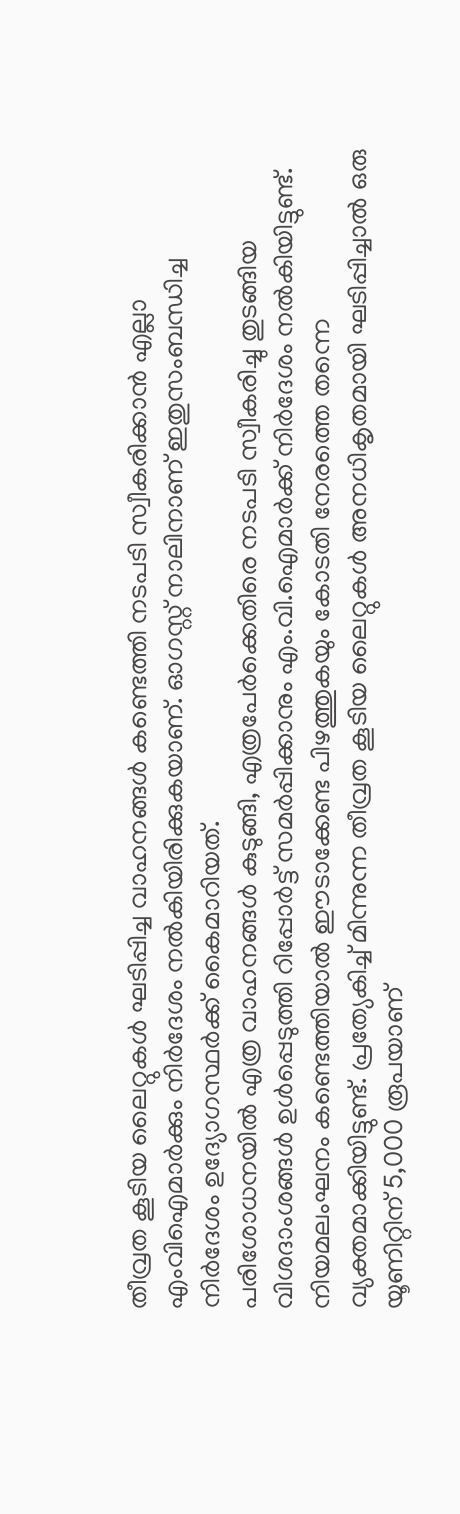തീവ്രത കൂടിയ ലൈറ്റുകൾ ഘടിപ്പിച്ച വാഹനങ്ങൾ കണ്ടെത്തി നടപടി സ്വീകരിക്കാൻ എല്ലാ എംവിഐമാർക്കും നിർദേശം നൽകിയിരിക്കുകയാണ്. ഓഗസ്റ്റ് നാലിനാണ് ഇതുസംബന്ധിച്ച നിർദേശം ഉദ്യോഗസ്ഥർക്ക് കൈമാറിയത്.
പരിശോധനയിൽ എത്ര വാഹനങ്ങൾ കുടുങ്ങി, എത്രപേർക്കെതിരെ നടപടി സ്വീകരിച്ചു തുടങ്ങിയ വിശദാംശങ്ങൾ ഉൾപ്പെടുത്തി റിപ്പോർട്ട് സമർപ്പിക്കാനും എം.വി.ഐമാർക്ക് നിർദേശം നൽകിയിട്ടുണ്ട്.
നിയമലംഘനം കണ്ടെത്തിയാൽ ഈടാക്കേണ്ട പിഴത്തുകയും കോടതി നേരത്തെ തന്നെ വ്യക്തമാക്കിയിട്ടുണ്ട്. പ്രത്യേകിച്ച് മിന്നുന്ന തീവ്രത കൂടിയ ലൈറ്റുകൾ അനധികൃതമായി ഘടിപ്പിച്ചാൽ ഒരു യൂണിറ്റിന് 5,000 രൂപയാണ്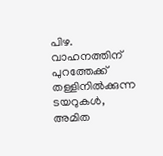പിഴ. വാഹനത്തിന് പുറത്തേക്ക് തള്ളിനിൽക്കുന്ന ടയറുകൾ, അമിത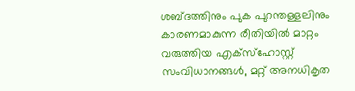ശബ്ദത്തിനും പുക പുറന്തള്ളലിനും കാരണമാകുന്ന രീതിയിൽ മാറ്റം വരുത്തിയ എക്സ്ഹോസ്റ്റ് സംവിധാനങ്ങൾ, മറ്റ് അനധികൃത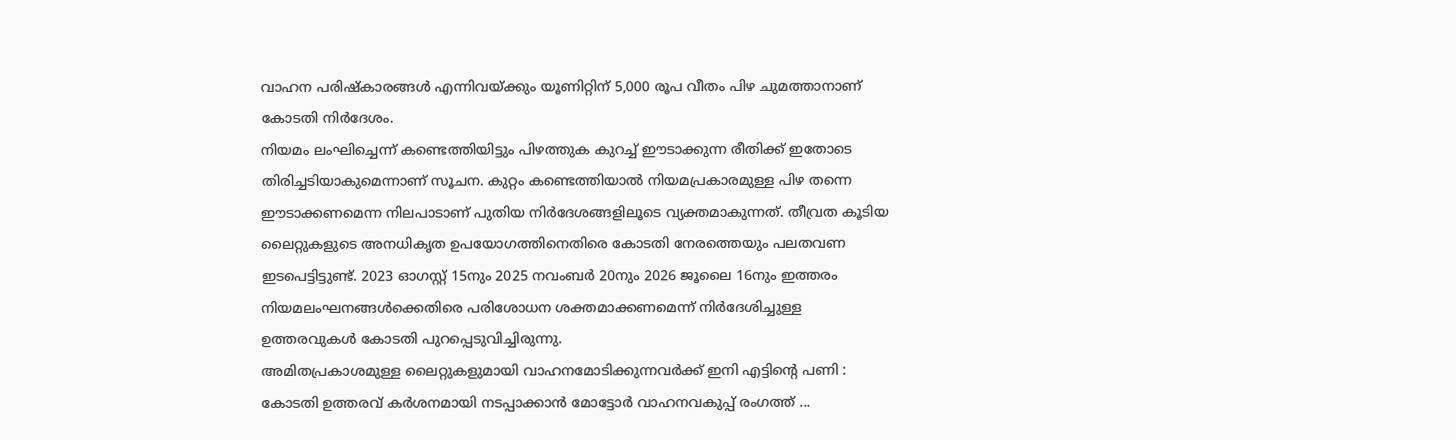വാഹന പരിഷ്കാരങ്ങൾ എന്നിവയ്ക്കും യൂണിറ്റിന് 5,000 രൂപ വീതം പിഴ ചുമത്താനാണ് കോടതി നിർദേശം.
നിയമം ലംഘിച്ചെന്ന് കണ്ടെത്തിയിട്ടും പിഴത്തുക കുറച്ച് ഈടാക്കുന്ന രീതിക്ക് ഇതോടെ തിരിച്ചടിയാകുമെന്നാണ് സൂചന. കുറ്റം കണ്ടെത്തിയാൽ നിയമപ്രകാരമുള്ള പിഴ തന്നെ ഈടാക്കണമെന്ന നിലപാടാണ് പുതിയ നിർദേശങ്ങളിലൂടെ വ്യക്തമാകുന്നത്. തീവ്രത കൂടിയ ലൈറ്റുകളുടെ അനധികൃത ഉപയോഗത്തിനെതിരെ കോടതി നേരത്തെയും പലതവണ ഇടപെട്ടിട്ടുണ്ട്. 2023 ഓഗസ്റ്റ് 15നും 2025 നവംബർ 20നും 2026 ജൂലൈ 16നും ഇത്തരം നിയമലംഘനങ്ങൾക്കെതിരെ പരിശോധന ശക്തമാക്കണമെന്ന് നിർദേശിച്ചുള്ള ഉത്തരവുകൾ കോടതി പുറപ്പെടുവിച്ചിരുന്നു.
അമിതപ്രകാശമുള്ള ലൈറ്റുകളുമായി വാഹനമോടിക്കുന്നവർക്ക് ഇനി എട്ടിന്റെ പണി : കോടതി ഉത്തരവ് കർശനമായി നടപ്പാക്കാൻ മോട്ടോർ വാഹനവകുപ്പ് രംഗത്ത് ...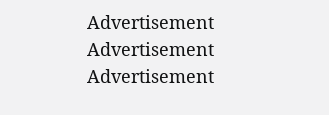Advertisement
Advertisement
Advertisement